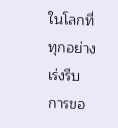ในโลกที่ทุกอย่างเร่งรีบ การขอ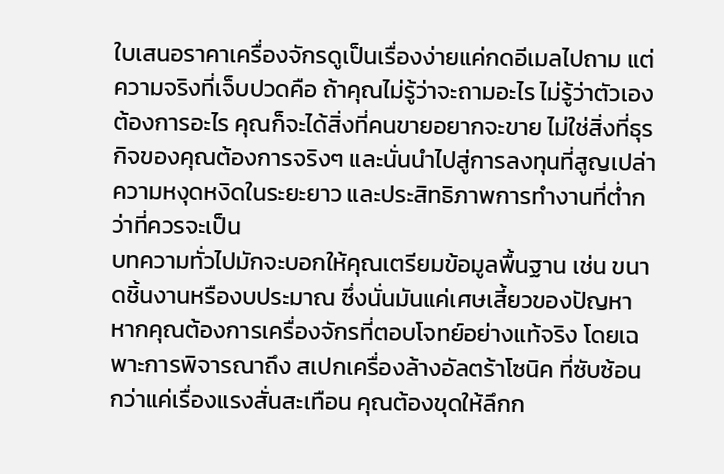ใบเสนอราคาเครื่องจักรดูเป็นเรื่องง่ายแค่กดอีเมลไปถาม แต่ความจริงที่เจ็บปวดคือ ถ้าคุณไม่รู้ว่าจะถามอะไร ไม่รู้ว่าตัวเองต้องการอะไร คุณก็จะได้สิ่งที่คนขายอยากจะขาย ไม่ใช่สิ่งที่ธุรกิจของคุณต้องการจริงๆ และนั่นนำไปสู่การลงทุนที่สูญเปล่า ความหงุดหงิดในระยะยาว และประสิทธิภาพการทำงานที่ต่ำกว่าที่ควรจะเป็น
บทความทั่วไปมักจะบอกให้คุณเตรียมข้อมูลพื้นฐาน เช่น ขนาดชิ้นงานหรืองบประมาณ ซึ่งนั่นมันแค่เศษเสี้ยวของปัญหา หากคุณต้องการเครื่องจักรที่ตอบโจทย์อย่างแท้จริง โดยเฉพาะการพิจารณาถึง สเปกเครื่องล้างอัลตร้าโซนิค ที่ซับซ้อนกว่าแค่เรื่องแรงสั่นสะเทือน คุณต้องขุดให้ลึกก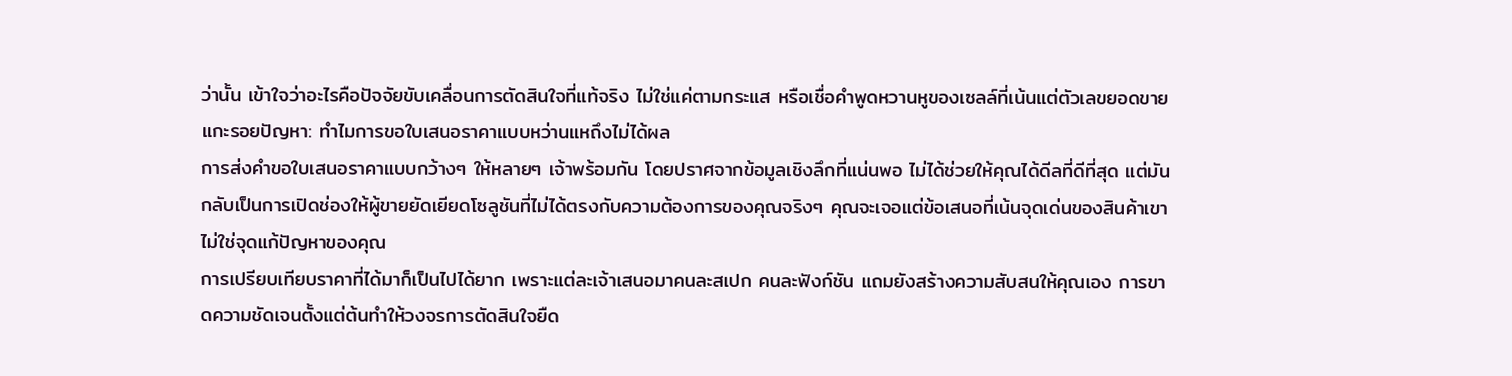ว่านั้น เข้าใจว่าอะไรคือปัจจัยขับเคลื่อนการตัดสินใจที่แท้จริง ไม่ใช่แค่ตามกระแส หรือเชื่อคำพูดหวานหูของเซลล์ที่เน้นแต่ตัวเลขยอดขาย
แกะรอยปัญหา: ทำไมการขอใบเสนอราคาแบบหว่านแหถึงไม่ได้ผล
การส่งคำขอใบเสนอราคาแบบกว้างๆ ให้หลายๆ เจ้าพร้อมกัน โดยปราศจากข้อมูลเชิงลึกที่แน่นพอ ไม่ได้ช่วยให้คุณได้ดีลที่ดีที่สุด แต่มันกลับเป็นการเปิดช่องให้ผู้ขายยัดเยียดโซลูชันที่ไม่ได้ตรงกับความต้องการของคุณจริงๆ คุณจะเจอแต่ข้อเสนอที่เน้นจุดเด่นของสินค้าเขา ไม่ใช่จุดแก้ปัญหาของคุณ
การเปรียบเทียบราคาที่ได้มาก็เป็นไปได้ยาก เพราะแต่ละเจ้าเสนอมาคนละสเปก คนละฟังก์ชัน แถมยังสร้างความสับสนให้คุณเอง การขาดความชัดเจนตั้งแต่ต้นทำให้วงจรการตัดสินใจยืด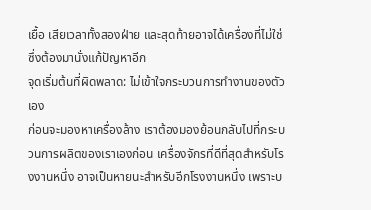เยื้อ เสียเวลาทั้งสองฝ่าย และสุดท้ายอาจได้เครื่องที่ไม่ใช่ ซึ่งต้องมานั่งแก้ปัญหาอีก
จุดเริ่มต้นที่ผิดพลาด: ไม่เข้าใจกระบวนการทำงานของตัวเอง
ก่อนจะมองหาเครื่องล้าง เราต้องมองย้อนกลับไปที่กระบวนการผลิตของเราเองก่อน เครื่องจักรที่ดีที่สุดสำหรับโรงงานหนึ่ง อาจเป็นหายนะสำหรับอีกโรงงานหนึ่ง เพราะบ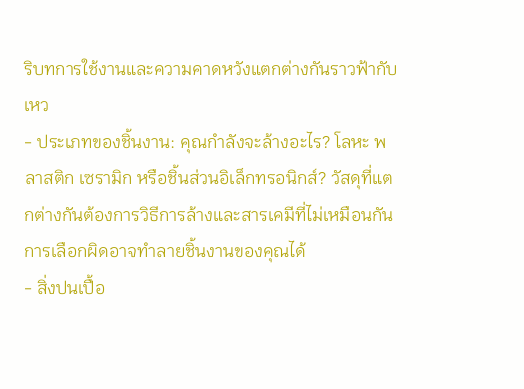ริบทการใช้งานและความคาดหวังแตกต่างกันราวฟ้ากับเหว
- ประเภทของชิ้นงาน: คุณกำลังจะล้างอะไร? โลหะ พลาสติก เซรามิก หรือชิ้นส่วนอิเล็กทรอนิกส์? วัสดุที่แตกต่างกันต้องการวิธีการล้างและสารเคมีที่ไม่เหมือนกัน การเลือกผิดอาจทำลายชิ้นงานของคุณได้
- สิ่งปนเปื้อ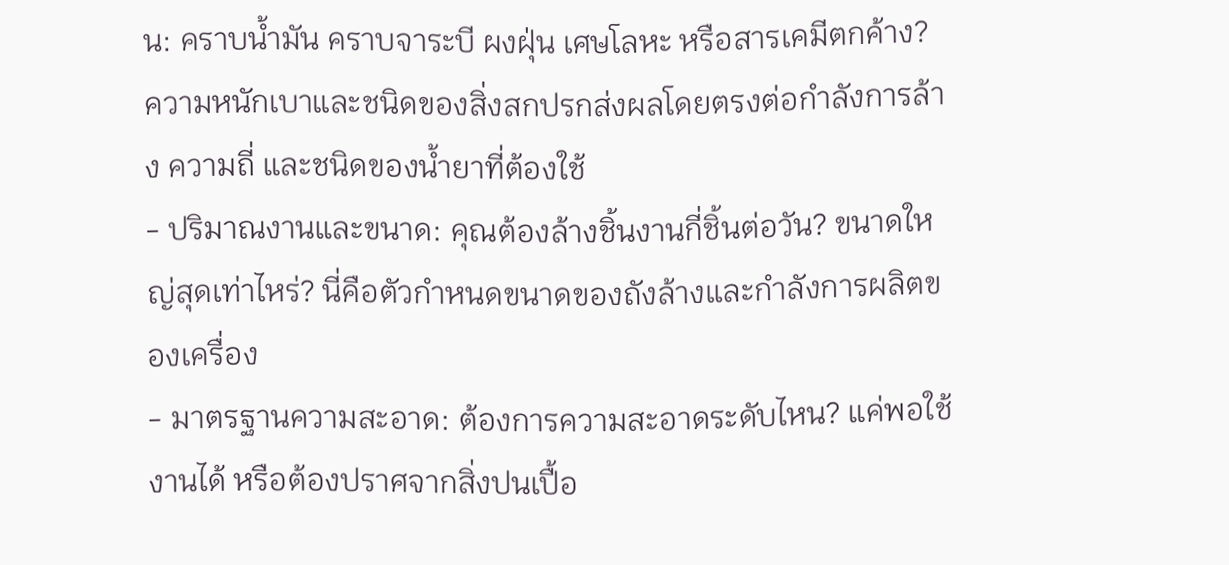น: คราบน้ำมัน คราบจาระบี ผงฝุ่น เศษโลหะ หรือสารเคมีตกค้าง? ความหนักเบาและชนิดของสิ่งสกปรกส่งผลโดยตรงต่อกำลังการล้าง ความถี่ และชนิดของน้ำยาที่ต้องใช้
- ปริมาณงานและขนาด: คุณต้องล้างชิ้นงานกี่ชิ้นต่อวัน? ขนาดใหญ่สุดเท่าไหร่? นี่คือตัวกำหนดขนาดของถังล้างและกำลังการผลิตของเครื่อง
- มาตรฐานความสะอาด: ต้องการความสะอาดระดับไหน? แค่พอใช้งานได้ หรือต้องปราศจากสิ่งปนเปื้อ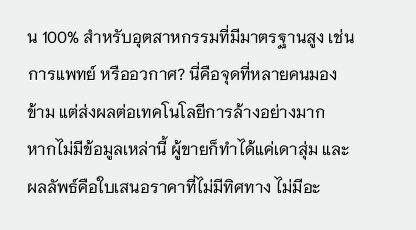น 100% สำหรับอุตสาหกรรมที่มีมาตรฐานสูง เช่น การแพทย์ หรืออวกาศ? นี่คือจุดที่หลายคนมองข้าม แต่ส่งผลต่อเทคโนโลยีการล้างอย่างมาก
หากไม่มีข้อมูลเหล่านี้ ผู้ขายก็ทำได้แค่เดาสุ่ม และผลลัพธ์คือใบเสนอราคาที่ไม่มีทิศทาง ไม่มีอะ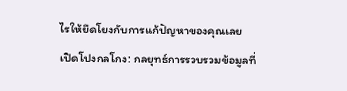ไรให้ยึดโยงกับการแก้ปัญหาของคุณเลย
เปิดโปงกลโกง: กลยุทธ์การรวบรวมข้อมูลที่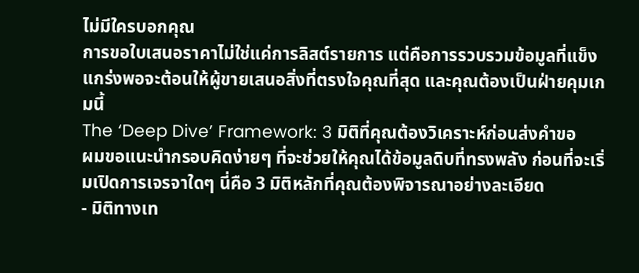ไม่มีใครบอกคุณ
การขอใบเสนอราคาไม่ใช่แค่การลิสต์รายการ แต่คือการรวบรวมข้อมูลที่แข็งแกร่งพอจะต้อนให้ผู้ขายเสนอสิ่งที่ตรงใจคุณที่สุด และคุณต้องเป็นฝ่ายคุมเกมนี้
The ‘Deep Dive’ Framework: 3 มิติที่คุณต้องวิเคราะห์ก่อนส่งคำขอ
ผมขอแนะนำกรอบคิดง่ายๆ ที่จะช่วยให้คุณได้ข้อมูลดิบที่ทรงพลัง ก่อนที่จะเริ่มเปิดการเจรจาใดๆ นี่คือ 3 มิติหลักที่คุณต้องพิจารณาอย่างละเอียด
- มิติทางเท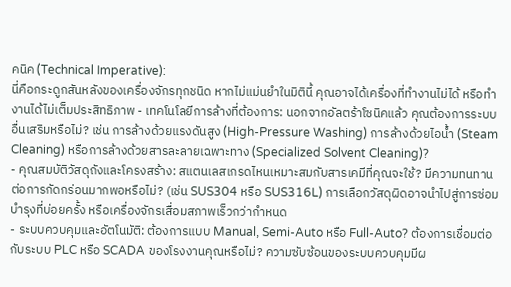คนิค (Technical Imperative):
นี่คือกระดูกสันหลังของเครื่องจักรทุกชนิด หากไม่แม่นยำในมิตินี้ คุณอาจได้เครื่องที่ทำงานไม่ได้ หรือทำงานได้ไม่เต็มประสิทธิภาพ - เทคโนโลยีการล้างที่ต้องการ: นอกจากอัลตร้าโซนิคแล้ว คุณต้องการระบบอื่นเสริมหรือไม่? เช่น การล้างด้วยแรงดันสูง (High-Pressure Washing) การล้างด้วยไอน้ำ (Steam Cleaning) หรือการล้างด้วยสารละลายเฉพาะทาง (Specialized Solvent Cleaning)?
- คุณสมบัติวัสดุถังและโครงสร้าง: สแตนเลสเกรดไหนเหมาะสมกับสารเคมีที่คุณจะใช้? มีความทนทานต่อการกัดกร่อนมากพอหรือไม่? (เช่น SUS304 หรือ SUS316L) การเลือกวัสดุผิดอาจนำไปสู่การซ่อมบำรุงที่บ่อยครั้ง หรือเครื่องจักรเสื่อมสภาพเร็วกว่ากำหนด
- ระบบควบคุมและอัตโนมัติ: ต้องการแบบ Manual, Semi-Auto หรือ Full-Auto? ต้องการเชื่อมต่อกับระบบ PLC หรือ SCADA ของโรงงานคุณหรือไม่? ความซับซ้อนของระบบควบคุมมีผ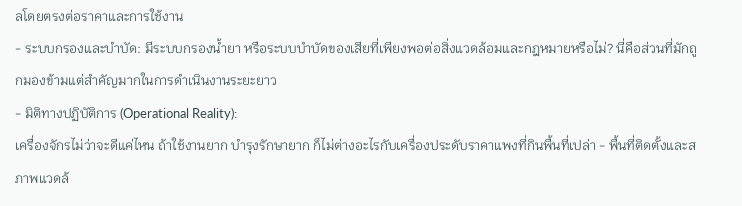ลโดยตรงต่อราคาและการใช้งาน
- ระบบกรองและบำบัด: มีระบบกรองน้ำยา หรือระบบบำบัดของเสียที่เพียงพอต่อสิ่งแวดล้อมและกฎหมายหรือไม่? นี่คือส่วนที่มักถูกมองข้ามแต่สำคัญมากในการดำเนินงานระยะยาว
- มิติทางปฏิบัติการ (Operational Reality):
เครื่องจักรไม่ว่าจะดีแค่ไหน ถ้าใช้งานยาก บำรุงรักษายาก ก็ไม่ต่างอะไรกับเครื่องประดับราคาแพงที่กินพื้นที่เปล่า - พื้นที่ติดตั้งและสภาพแวดล้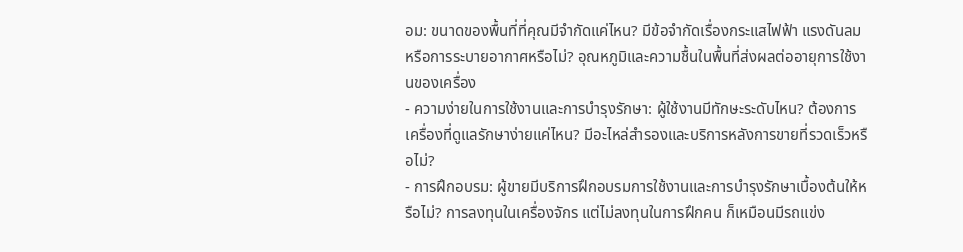อม: ขนาดของพื้นที่ที่คุณมีจำกัดแค่ไหน? มีข้อจำกัดเรื่องกระแสไฟฟ้า แรงดันลม หรือการระบายอากาศหรือไม่? อุณหภูมิและความชื้นในพื้นที่ส่งผลต่ออายุการใช้งานของเครื่อง
- ความง่ายในการใช้งานและการบำรุงรักษา: ผู้ใช้งานมีทักษะระดับไหน? ต้องการเครื่องที่ดูแลรักษาง่ายแค่ไหน? มีอะไหล่สำรองและบริการหลังการขายที่รวดเร็วหรือไม่?
- การฝึกอบรม: ผู้ขายมีบริการฝึกอบรมการใช้งานและการบำรุงรักษาเบื้องต้นให้หรือไม่? การลงทุนในเครื่องจักร แต่ไม่ลงทุนในการฝึกคน ก็เหมือนมีรถแข่ง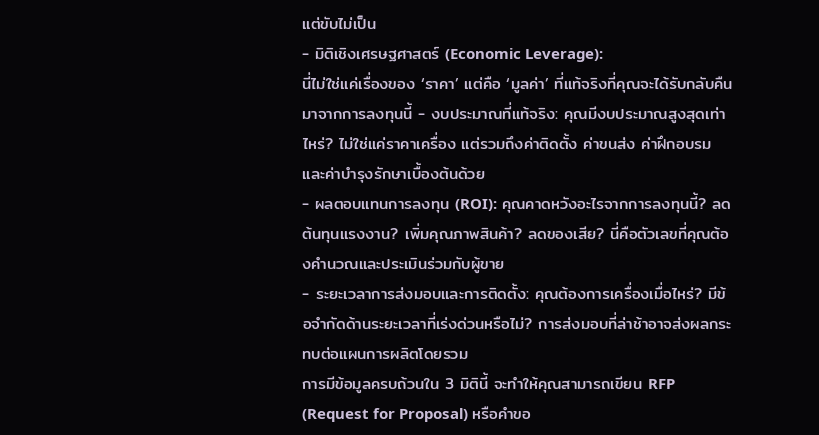แต่ขับไม่เป็น
- มิติเชิงเศรษฐศาสตร์ (Economic Leverage):
นี่ไม่ใช่แค่เรื่องของ ‘ราคา’ แต่คือ ‘มูลค่า’ ที่แท้จริงที่คุณจะได้รับกลับคืนมาจากการลงทุนนี้ - งบประมาณที่แท้จริง: คุณมีงบประมาณสูงสุดเท่าไหร่? ไม่ใช่แค่ราคาเครื่อง แต่รวมถึงค่าติดตั้ง ค่าขนส่ง ค่าฝึกอบรม และค่าบำรุงรักษาเบื้องต้นด้วย
- ผลตอบแทนการลงทุน (ROI): คุณคาดหวังอะไรจากการลงทุนนี้? ลดต้นทุนแรงงาน? เพิ่มคุณภาพสินค้า? ลดของเสีย? นี่คือตัวเลขที่คุณต้องคำนวณและประเมินร่วมกับผู้ขาย
- ระยะเวลาการส่งมอบและการติดตั้ง: คุณต้องการเครื่องเมื่อไหร่? มีข้อจำกัดด้านระยะเวลาที่เร่งด่วนหรือไม่? การส่งมอบที่ล่าช้าอาจส่งผลกระทบต่อแผนการผลิตโดยรวม
การมีข้อมูลครบถ้วนใน 3 มิตินี้ จะทำให้คุณสามารถเขียน RFP (Request for Proposal) หรือคำขอ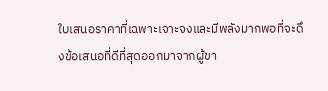ใบเสนอราคาที่เฉพาะเจาะจงและมีพลังมากพอที่จะดึงข้อเสนอที่ดีที่สุดออกมาจากผู้ขา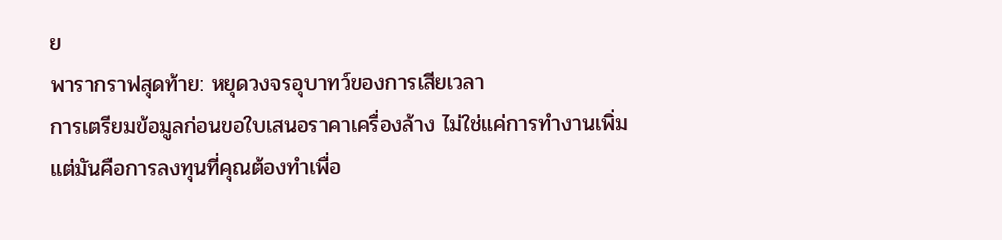ย
พารากราฟสุดท้าย: หยุดวงจรอุบาทว์ของการเสียเวลา
การเตรียมข้อมูลก่อนขอใบเสนอราคาเครื่องล้าง ไม่ใช่แค่การทำงานเพิ่ม แต่มันคือการลงทุนที่คุณต้องทำเพื่อ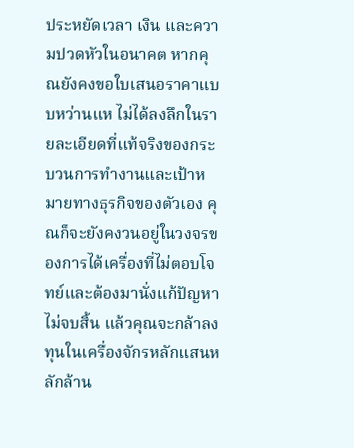ประหยัดเวลา เงิน และความปวดหัวในอนาคต หากคุณยังคงขอใบเสนอราคาแบบหว่านแห ไม่ได้ลงลึกในรายละเอียดที่แท้จริงของกระบวนการทำงานและเป้าหมายทางธุรกิจของตัวเอง คุณก็จะยังคงวนอยู่ในวงจรของการได้เครื่องที่ไม่ตอบโจทย์และต้องมานั่งแก้ปัญหาไม่จบสิ้น แล้วคุณจะกล้าลงทุนในเครื่องจักรหลักแสนหลักล้าน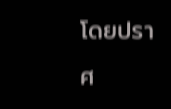โดยปราศ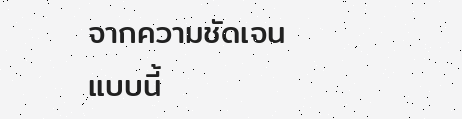จากความชัดเจนแบบนี้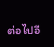ต่อไปอี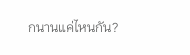กนานแค่ไหนกัน?